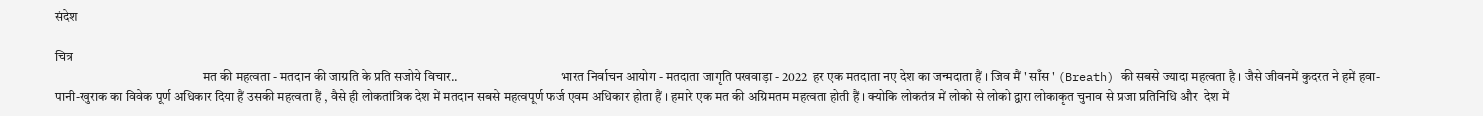संदेश

चित्र
                                                        मत की महत्वता - मतदान की जाग्रति के प्रति सजोये विचार..                                       भारत निर्वाचन आयोग - मतदाता जागृति पखवाड़ा - 2022  हर एक मतदाता नए देश का जन्मदाता हैं । जिव मैं ' साँस ' (Breath) की सबसे ज्यादा महत्वता है । जैसे जीवनमें कुदरत ने हमें हवा-पानी-खुराक का विवेक पूर्ण अधिकार दिया हैं उसकी महत्वता हैं , वैसे ही लोकतांत्रिक देश में मतदान सबसे महत्वपूर्ण फर्ज एवम अधिकार होता हैं । हमारे एक मत की अग्रिमतम महत्वता होती हैं । क्योकि लोकतंत्र में लोको से लोको द्वारा लोकाकृत चुनाव से प्रजा प्रतिनिधि और  देश में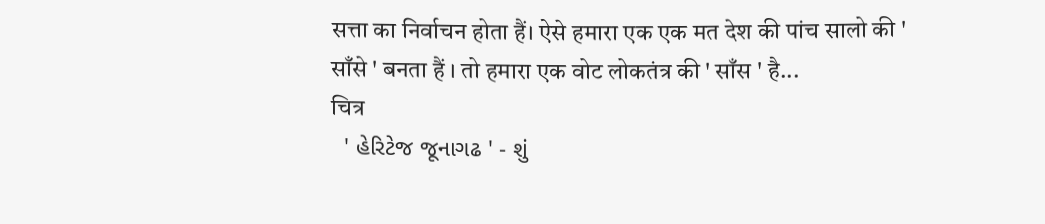सत्ता का निर्वाचन होता हैं। ऐसे हमारा एक एक मत देश की पांच सालो की ' साँसे ' बनता हैं । तो हमारा एक वोट लोकतंत्र की ' साँस ' है...
चित्र
  ' હેરિટેજ જૂનાગઢ ' - શું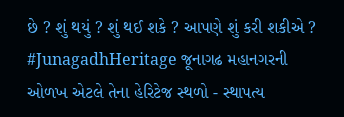છે ? શું થયું ? શું થઈ શકે ? આપણે શું કરી શકીએ ? #JunagadhHeritage જૂનાગઢ મહાનગરની ઓળખ એટલે તેના હેરિટેજ સ્થળો - સ્થાપત્ય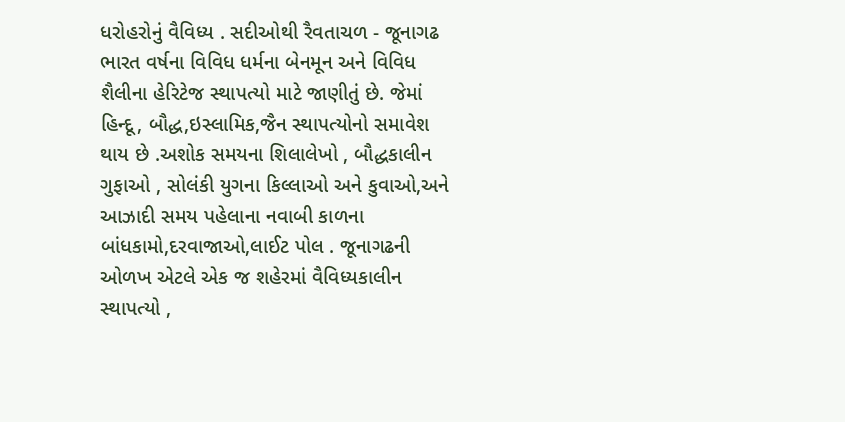ધરોહરોનું વૈવિધ્ય . સદીઓથી રૈવતાચળ - જૂનાગઢ ભારત વર્ષના વિવિધ ધર્મના બેનમૂન અને વિવિધ શૈલીના હેરિટેજ સ્થાપત્યો માટે જાણીતું છે. જેમાં હિન્દૂ, બૌદ્ધ,ઇસ્લામિક,જૈન સ્થાપત્યોનો સમાવેશ થાય છે .અશોક સમયના શિલાલેખો , બૌદ્ધકાલીન ગુફાઓ , સોલંકી યુગના કિલ્લાઓ અને કુવાઓ,અને આઝાદી સમય પહેલાના નવાબી કાળના બાંધકામો,દરવાજાઓ,લાઈટ પોલ . જૂનાગઢની ઓળખ એટલે એક જ શહેરમાં વૈવિધ્યકાલીન સ્થાપત્યો ,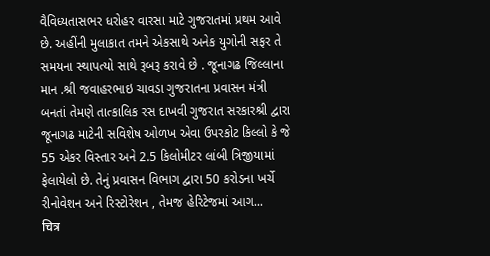વૈવિધ્યતાસભર ધરોહર વારસા માટે ગુજરાતમાં પ્રથમ આવે છે. અહીંની મુલાકાત તમને એકસાથે અનેક યુગોની સફર તે સમયના સ્થાપત્યો સાથે રૂબરૂ કરાવે છે . જૂનાગઢ જિલ્લાના માન .શ્રી જવાહરભાઇ ચાવડા ગુજરાતના પ્રવાસન મંત્રી બનતાં તેમણે તાત્કાલિક રસ દાખવી ગુજરાત સરકારશ્રી દ્વારા જૂનાગઢ માટેની સવિશેષ ઓળખ એવા ઉપરકોટ કિલ્લો કે જે 55 એકર વિસ્તાર અને 2.5 કિલોમીટર લાંબી ત્રિજીયામાં ફેલાયેલો છે. તેનું પ્રવાસન વિભાગ દ્વારા 50 કરોડના ખર્ચે રીનોવેશન અને રિસ્ટોરેશન , તેમજ હેરિટેજમાં આગ...
चित्र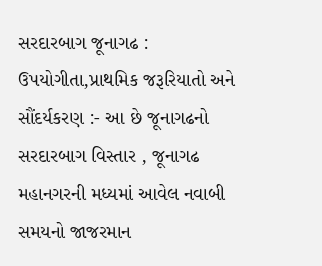સરદારબાગ જૂનાગઢ : ઉપયોગીતા,પ્રાથમિક જરૂરિયાતો અને સૌંદર્યકરણ :- આ છે જૂનાગઢનો સરદારબાગ વિસ્તાર , જૂનાગઢ મહાનગરની મધ્યમાં આવેલ નવાબી સમયનો જાજરમાન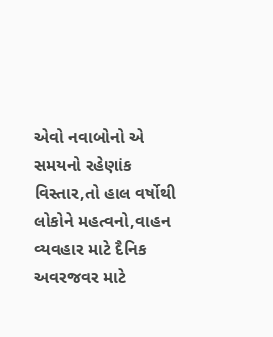એવો નવાબોનો એ સમયનો રહેણાંક વિસ્તાર,તો હાલ વર્ષોથી લોકોને મહત્વનો,વાહન વ્યવહાર માટે દૈનિક અવરજવર માટે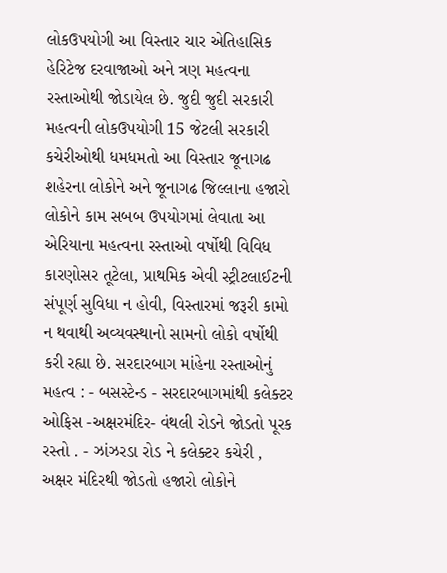લોકઉપયોગી આ વિસ્તાર ચાર એતિહાસિક હેરિટેજ દરવાજાઓ અને ત્રણ મહત્વના રસ્તાઓથી જોડાયેલ છે. જુદી જુદી સરકારી મહત્વની લોકઉપયોગી 15 જેટલી સરકારી કચેરીઓથી ધમધમતો આ વિસ્તાર જૂનાગઢ શહેરના લોકોને અને જૂનાગઢ જિલ્લાના હજારો લોકોને કામ સબબ ઉપયોગમાં લેવાતા આ એરિયાના મહત્વના રસ્તાઓ વર્ષોથી વિવિધ કારણોસર તૂટેલા, પ્રાથમિક એવી સ્ટ્રીટલાઈટની સંપૂર્ણ સુવિધા ન હોવી, વિસ્તારમાં જરૂરી કામો ન થવાથી અવ્યવસ્થાનો સામનો લોકો વર્ષોથી કરી રહ્યા છે. સરદારબાગ માંહેના રસ્તાઓનું મહત્વ : - બસસ્ટેન્ડ - સરદારબાગમાંથી કલેક્ટર ઓફિસ -અક્ષરમંદિર- વંથલી રોડને જોડતો પૂરક રસ્તો . - ઝાંઝરડા રોડ ને કલેક્ટર કચેરી , અક્ષર મંદિરથી જોડતો હજારો લોકોને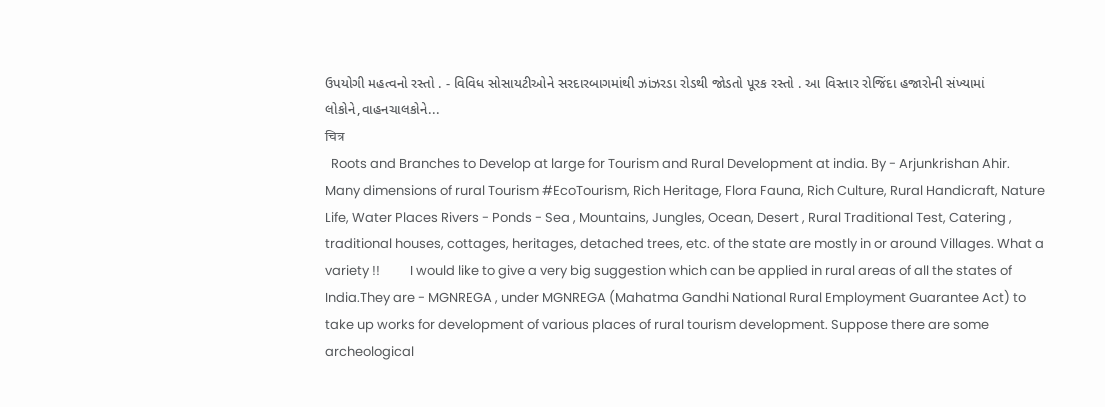ઉપયોગી મહત્વનો રસ્તો . - વિવિધ સોસાયટીઓને સરદારબાગમાંથી ઝાંઝરડા રોડથી જોડતો પૂરક રસ્તો . આ વિસ્તાર રોજિંદા હજારોની સંખ્યામાં લોકોને,વાહનચાલકોને...
चित्र
  Roots and Branches to Develop at large for Tourism and Rural Development at india. By - Arjunkrishan Ahir.               Many dimensions of rural Tourism #EcoTourism, Rich Heritage, Flora Fauna, Rich Culture, Rural Handicraft, Nature Life, Water Places Rivers - Ponds - Sea , Mountains, Jungles, Ocean, Desert , Rural Traditional Test, Catering , traditional houses, cottages, heritages, detached trees, etc. of the state are mostly in or around Villages. What a variety !!          I would like to give a very big suggestion which can be applied in rural areas of all the states of India.They are - MGNREGA , under MGNREGA (Mahatma Gandhi National Rural Employment Guarantee Act) to take up works for development of various places of rural tourism development. Suppose there are some archeological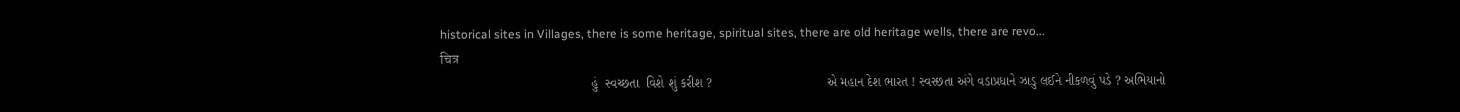historical sites in Villages, there is some heritage, spiritual sites, there are old heritage wells, there are revo...
चित्र
                                          હું  સ્વચ્છતા  વિશે શું કરીશ ?                                એ મહાન દેશ ભારત ! સ્વસ્છતા અંગે વડાપ્રધાને ઝાડુ લઈને નીકળવું પડે ? અભિયાનો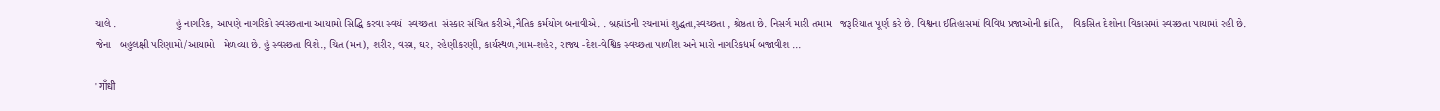ચાલે .                    હું નાગરિક, આપણે નાગરિકો સ્વસ્છતાના આયામો સિદ્ધિ કરવા સ્વયં  સ્વચ્છતા  સંસ્કાર સંચિત કરીએ,નૈતિક કર્મયોગ બનાવીએ. . બ્રહ્માંડની રચનામાં શુદ્ધતા,સ્વચ્છતા , શ્રેષ્ઠતા છે. નિસર્ગ મારી તમામ   જરૂરિયાત પૂર્ણ કરે છે. વિશ્વના ઈતિહાસમાં વિવિધ પ્રજાઓની ક્રાંતિ,   વિકસિત દેશોના વિકાસમાં સ્વસ્છતા પાયામાં રહી છે.   જેના   બહુલક્ષી પરિણામો/આયામો   મેળવ્યા છે. હું સ્વસ્છતા વિશે., ચિત (મન), શરીર, વસ્ત્ર, ઘર, રહેણીકરણી, કાર્યસ્થળ,ગામ-શહેર, રાજ્ય -દેશ-વેશ્વિક સ્વચ્છતા પાળીશ અને મારો નાગરિકધર્મ બજાવીશ ...

' गाँधी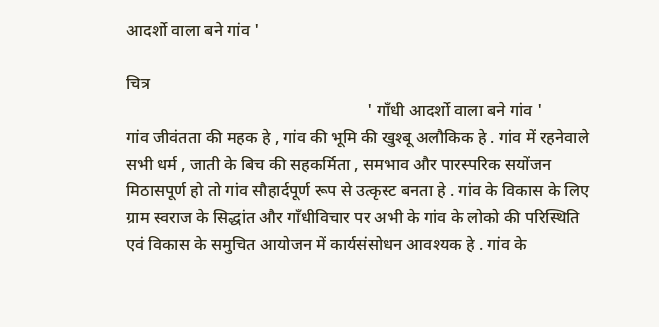आदर्शो वाला बने गांव '

चित्र
                                                          ' गाँधी आदर्शो वाला बने गांव '               गांव जीवंतता की महक हे , गांव की भूमि की खुश्बू अलौकिक हे . गांव में रहनेवाले सभी धर्म , जाती के बिच की सहकर्मिता , समभाव और पारस्परिक सयोंजन मिठासपूर्ण हो तो गांव सौहार्दपूर्ण रूप से उत्कृस्ट बनता हे . गांव के विकास के लिए ग्राम स्वराज के सिद्धांत और गाँधीविचार पर अभी के गांव के लोको की परिस्थिति एवं विकास के समुचित आयोजन में कार्यसंसोधन आवश्यक हे . गांव के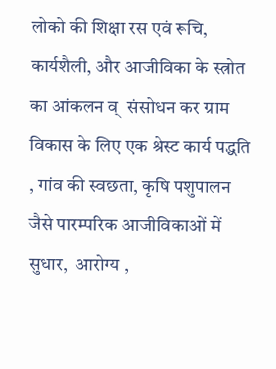लोको की शिक्षा रस एवं रूचि, कार्यशैली, और आजीविका के स्त्रोत का आंकलन व्  संसोधन कर ग्राम विकास के लिए एक श्रेस्ट कार्य पद्धति , गांव की स्वछता, कृषि पशुपालन जैसे पारम्परिक आजीविकाओं में सुधार,  आरोग्य ,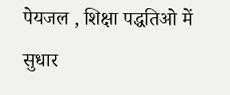पेयजल , शिक्षा पद्धतिओ में सुधार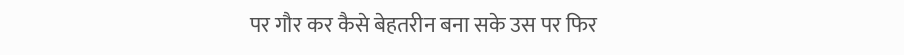पर गौर कर कैसे बेहतरीन बना सके उस पर फिर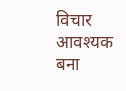विचार आवश्यक बना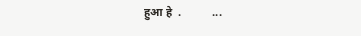हुआ हे  .           ...